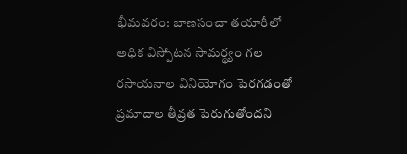భీమవరం: బాణసంచా తయారీలో అధిక విస్పోటన సామర్థ్యం గల రసాయనాల వినియోగం పెరగడంతో ప్రమాదాల తీవ్రత పెరుగుతోందని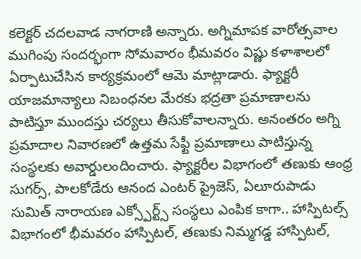కలెక్టర్ చదలవాడ నాగరాణి అన్నారు. అగ్నిమాపక వారోత్సవాల ముగింపు సందర్భంగా సోమవారం భీమవరం విష్ణు కళాశాలలో ఏర్పాటుచేసిన కార్యక్రమంలో ఆమె మాట్లాడారు. ఫ్యాక్టరీ యాజమాన్యాలు నిబంధనల మేరకు భద్రతా ప్రమాణాలను పాటిస్తూ ముందస్తు చర్యలు తీసుకోవాలన్నారు. అనంతరం అగ్ని ప్రమాదాల నివారణలో ఉత్తమ సేఫ్టీ ప్రమాణాలు పాటిస్తున్న సంస్థలకు అవార్డులందించారు. ఫ్యాక్టరీల విభాగంలో తణుకు ఆంధ్ర సుగర్స్, పాలకోడేరు ఆనంద ఎంటర్ ప్రైజెస్, ఏలూరుపాడు సుమిత్ నారాయణ ఎక్స్పోర్ట్స్ సంస్థలు ఎంపిక కాగా.. హాస్పిటల్స్ విభాగంలో భీమవరం హాస్పిటల్, తణుకు నిమ్మగడ్డ హాస్పిటల్,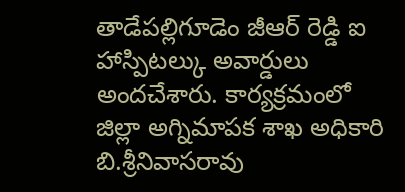తాడేపల్లిగూడెం జీఆర్ రెడ్డి ఐ హాస్పిటల్కు అవార్డులు అందచేశారు. కార్యక్రమంలో జిల్లా అగ్నిమాపక శాఖ అధికారి బి.శ్రీనివాసరావు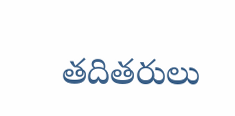తదితరులు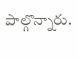పాల్గొన్నారు.